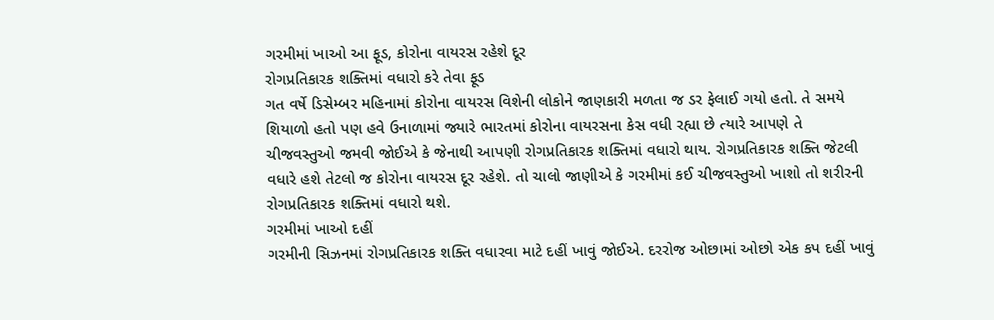ગરમીમાં ખાઓ આ ફૂડ, કોરોના વાયરસ રહેશે દૂર
રોગપ્રતિકારક શક્તિમાં વધારો કરે તેવા ફૂડ
ગત વર્ષે ડિસેમ્બર મહિનામાં કોરોના વાયરસ વિશેની લોકોને જાણકારી મળતા જ ડર ફેલાઈ ગયો હતો. તે સમયે શિયાળો હતો પણ હવે ઉનાળામાં જ્યારે ભારતમાં કોરોના વાયરસના કેસ વધી રહ્યા છે ત્યારે આપણે તે ચીજવસ્તુઓ જમવી જોઈએ કે જેનાથી આપણી રોગપ્રતિકારક શક્તિમાં વધારો થાય. રોગપ્રતિકારક શક્તિ જેટલી વધારે હશે તેટલો જ કોરોના વાયરસ દૂર રહેશે. તો ચાલો જાણીએ કે ગરમીમાં કઈ ચીજવસ્તુઓ ખાશો તો શરીરની રોગપ્રતિકારક શક્તિમાં વધારો થશે.
ગરમીમાં ખાઓ દહીં
ગરમીની સિઝનમાં રોગપ્રતિકારક શક્તિ વધારવા માટે દહીં ખાવું જોઈએ. દરરોજ ઓછામાં ઓછો એક કપ દહીં ખાવું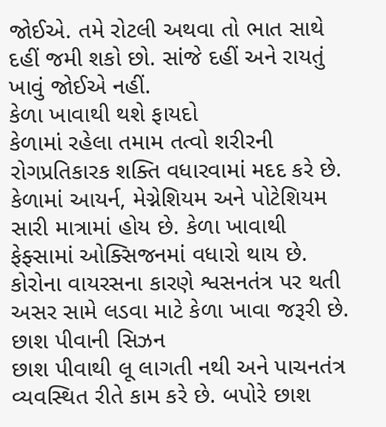જોઈએ. તમે રોટલી અથવા તો ભાત સાથે દહીં જમી શકો છો. સાંજે દહીં અને રાયતું ખાવું જોઈએ નહીં.
કેળા ખાવાથી થશે ફાયદો
કેળામાં રહેલા તમામ તત્વો શરીરની રોગપ્રતિકારક શક્તિ વધારવામાં મદદ કરે છે. કેળામાં આયર્ન, મેગ્નેશિયમ અને પોટેશિયમ સારી માત્રામાં હોય છે. કેળા ખાવાથી ફેફ્સામાં ઓક્સિજનમાં વધારો થાય છે. કોરોના વાયરસના કારણે શ્વસનતંત્ર પર થતી અસર સામે લડવા માટે કેળા ખાવા જરૂરી છે.
છાશ પીવાની સિઝન
છાશ પીવાથી લૂ લાગતી નથી અને પાચનતંત્ર વ્યવસ્થિત રીતે કામ કરે છે. બપોરે છાશ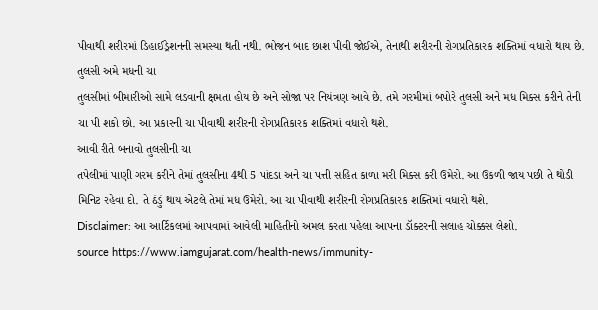પીવાથી શરીરમાં ડિહાઈડ્રેશનની સમસ્યા થતી નથી. ભોજન બાદ છાશ પીવી જોઈએ, તેનાથી શરીરની રોગપ્રતિકારક શક્તિમાં વધારો થાય છે.
તુલસી અમે મધની ચા
તુલસીમાં બીમારીઓ સામે લડવાની ક્ષમતા હોય છે અને સોજા પર નિયંત્રણ આવે છે. તમે ગરમીમાં બપોરે તુલસી અને મધ મિક્સ કરીને તેની ચા પી શકો છો. આ પ્રકારની ચા પીવાથી શરીરની રોગપ્રતિકારક શક્તિમાં વધારો થશે.
આવી રીતે બનાવો તુલસીની ચા
તપેલીમાં પાણી ગરમ કરીને તેમાં તુલસીના 4થી 5 પાંદડા અને ચા પત્તી સહિત કાળા મરી મિક્સ કરી ઉમેરો. આ ઉકળી જાય પછી તે થોડી મિનિટ રહેવા દો. તે ઠંડું થાય એટલે તેમાં મધ ઉમેરો. આ ચા પીવાથી શરીરની રોગપ્રતિકારક શક્તિમાં વધારો થશે.
Disclaimer: આ આર્ટિકલમાં આપવામાં આવેલી માહિતીનો અમલ કરતા પહેલા આપના ડૉક્ટરની સલાહ ચોક્કસ લેશો.
source https://www.iamgujarat.com/health-news/immunity-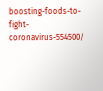boosting-foods-to-fight-coronavirus-554500/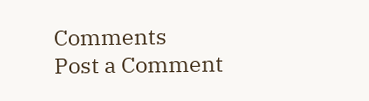Comments
Post a Comment